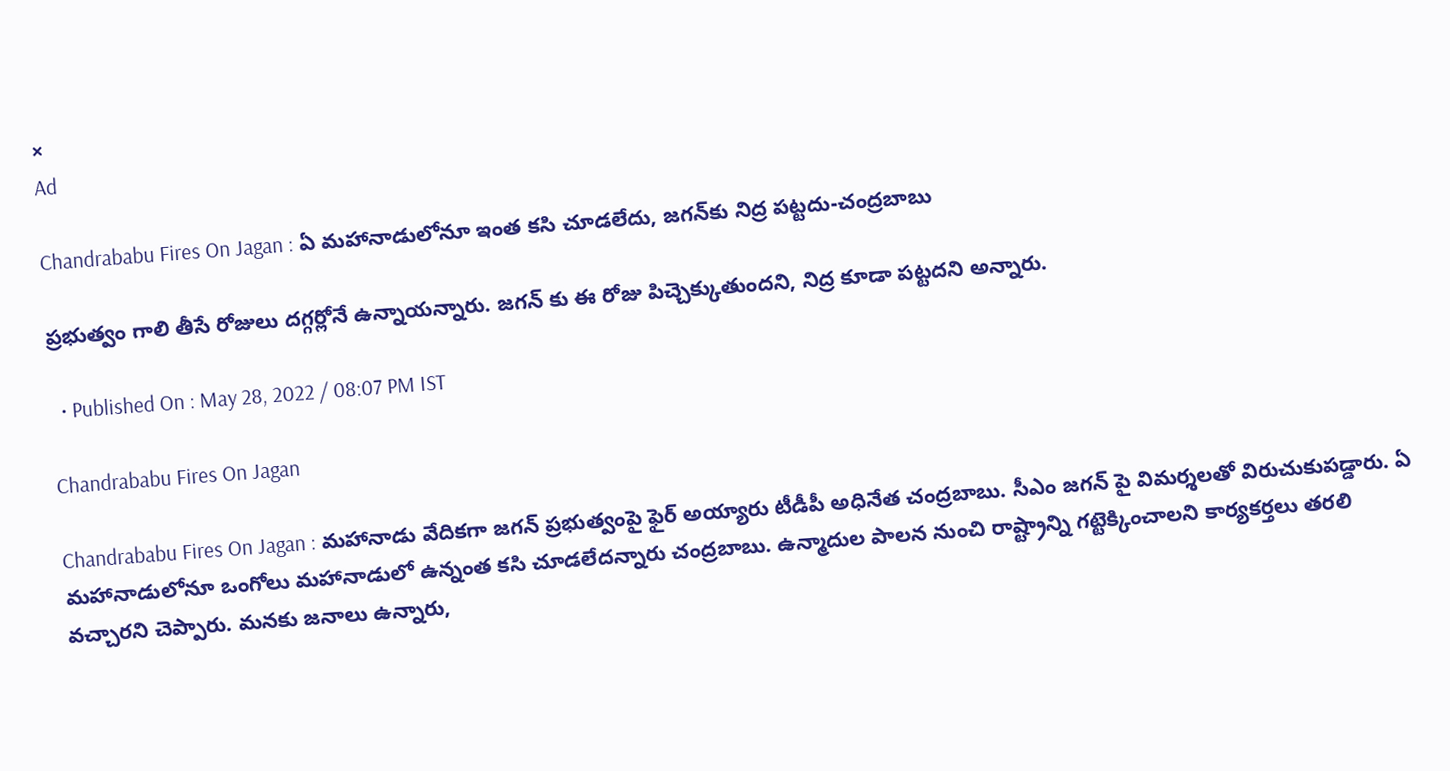×
Ad

Chandrababu Fires On Jagan : ఏ మహానాడులోనూ ఇంత కసి చూడలేదు, జగన్‌కు నిద్ర పట్టదు-చంద్రబాబు

ప్రభుత్వం గాలి తీసే రోజులు దగ్గర్లోనే ఉన్నాయన్నారు. జగన్ కు ఈ రోజు పిచ్చెక్కుతుందని, నిద్ర కూడా పట్టదని అన్నారు.

  • Published On : May 28, 2022 / 08:07 PM IST

Chandrababu Fires On Jagan

Chandrababu Fires On Jagan : మహానాడు వేదికగా జగన్ ప్రభుత్వంపై ఫైర్ అయ్యారు టీడీపీ అధినేత చంద్రబాబు. సీఎం జగన్ పై విమర్శలతో విరుచుకుపడ్డారు. ఏ మహానాడులోనూ ఒంగోలు మహానాడులో ఉన్నంత కసి చూడలేదన్నారు చంద్రబాబు. ఉన్మాదుల పాలన నుంచి రాష్ట్రాన్ని గట్టెక్కించాలని కార్యకర్తలు తరలి వచ్చారని చెప్పారు. మనకు జనాలు ఉన్నారు,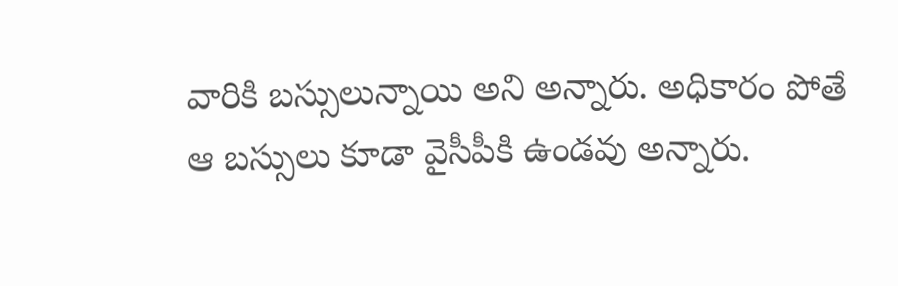వారికి బస్సులున్నాయి అని అన్నారు. అధికారం పోతే ఆ బస్సులు కూడా వైసీపీకి ఉండవు అన్నారు.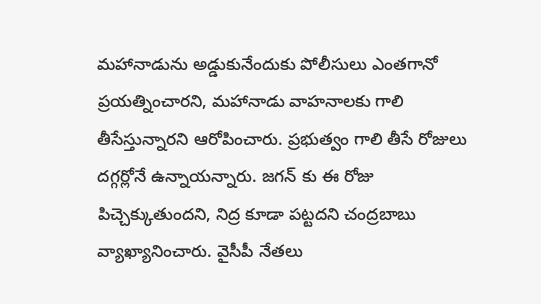మహానాడును అడ్డుకునేందుకు పోలీసులు ఎంతగానో ప్రయత్నించారని, మహానాడు వాహనాలకు గాలి తీసేస్తున్నారని ఆరోపించారు. ప్రభుత్వం గాలి తీసే రోజులు దగ్గర్లోనే ఉన్నాయన్నారు. జగన్ కు ఈ రోజు పిచ్చెక్కుతుందని, నిద్ర కూడా పట్టదని చంద్రబాబు వ్యాఖ్యానించారు. వైసీపీ నేతలు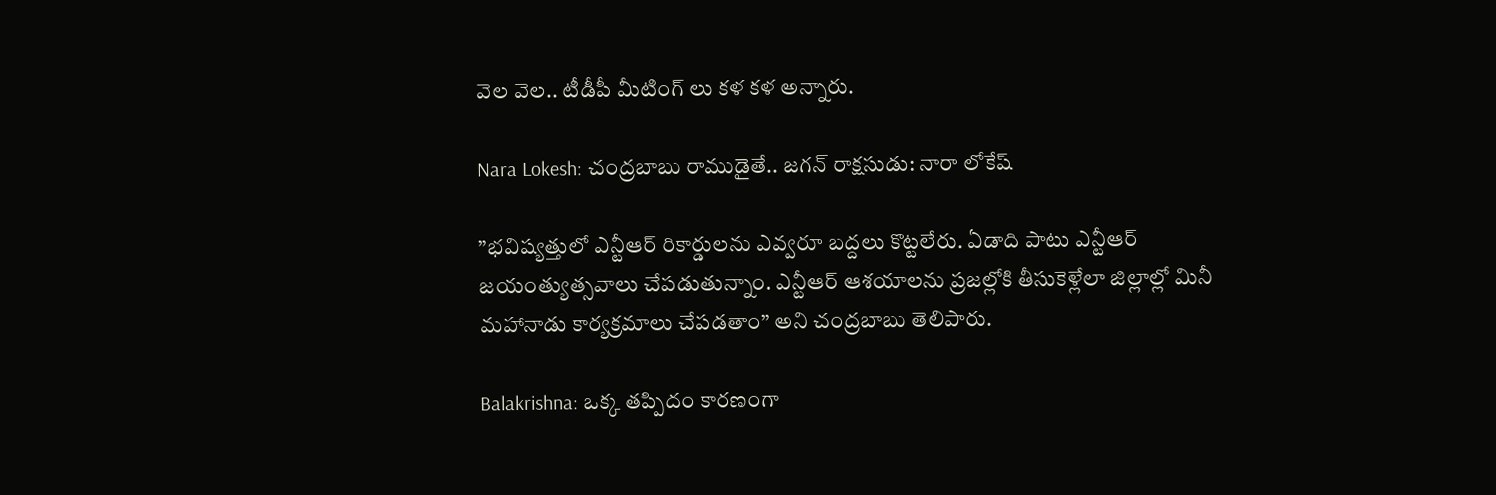వెల వెల.. టీడీపీ మీటింగ్ లు కళ కళ అన్నారు.

Nara Lokesh: చంద్రబాబు రాముడైతే.. జగన్ రాక్షసుడు: నారా లోకేష్

”భవిష్యత్తులో ఎన్టీఆర్ రికార్డులను ఎవ్వరూ బద్దలు కొట్టలేరు. ఏడాది పాటు ఎన్టీఆర్ జయంత్యుత్సవాలు చేపడుతున్నాం. ఎన్టీఆర్ ఆశయాలను ప్రజల్లోకి తీసుకెళ్లేలా జిల్లాల్లో మినీ మహానాడు కార్యక్రమాలు చేపడతాం” అని చంద్రబాబు తెలిపారు.

Balakrishna: ఒక్క తప్పిదం కారణంగా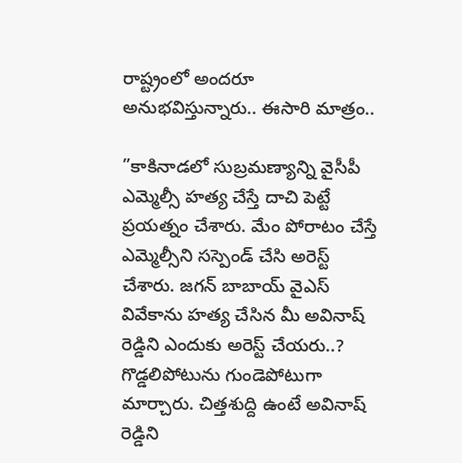రాష్ట్రంలో అందరూ అనుభవిస్తున్నారు.. ఈసారి మాత్రం..

”కాకినాడలో సుబ్రమణ్యాన్ని వైసీపీ ఎమ్మెల్సీ హత్య చేస్తే దాచి పెట్టే ప్రయత్నం చేశారు. మేం పోరాటం చేస్తే ఎమ్మెల్సీని సస్పెండ్ చేసి అరెస్ట్ చేశారు. జగన్ బాబాయ్ వైఎస్ వివేకాను హత్య చేసిన మీ అవినాష్ రెడ్డిని ఎందుకు అరెస్ట్ చేయరు..? గొడ్డలిపోటును గుండెపోటుగా మార్చారు. చిత్తశుద్ది ఉంటే అవినాష్ రెడ్డిని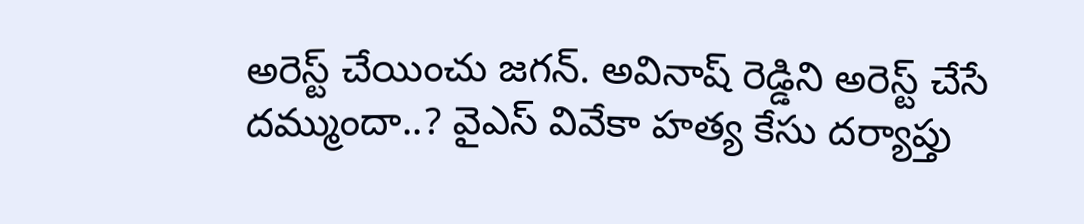అరెస్ట్ చేయించు జగన్. అవినాష్ రెడ్డిని అరెస్ట్ చేసే దమ్ముందా..? వైఎస్ వివేకా హత్య కేసు దర్యాప్తు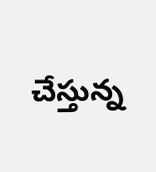చేస్తున్న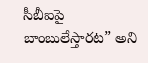సీబీఐపై బాంబులేస్తారట” అని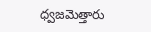ధ్వజమెత్తారు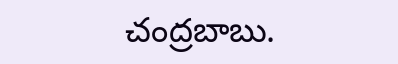చంద్రబాబు.